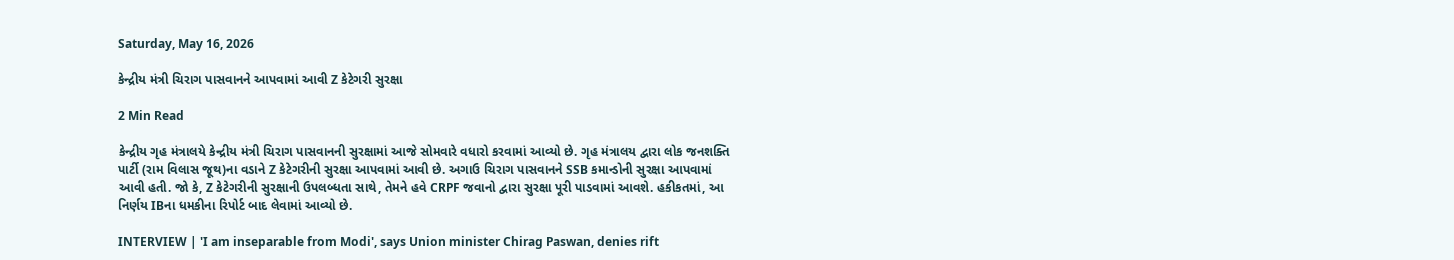Saturday, May 16, 2026

કેન્દ્રીય મંત્રી ચિરાગ પાસવાનને આપવામાં આવી Z કેટેગરી સુરક્ષા

2 Min Read

કેન્દ્રીય ગૃહ મંત્રાલયે કેન્દ્રીય મંત્રી ચિરાગ પાસવાનની સુરક્ષામાં આજે સોમવારે વધારો કરવામાં આવ્યો છે. ગૃહ મંત્રાલય દ્વારા લોક જનશક્તિ પાર્ટી (રામ વિલાસ જૂથ)ના વડાને Z કેટેગરીની સુરક્ષા આપવામાં આવી છે. અગાઉ ચિરાગ પાસવાનને SSB કમાન્ડોની સુરક્ષા આપવામાં આવી હતી. જો કે, Z કેટેગરીની સુરક્ષાની ઉપલબ્ધતા સાથે, તેમને હવે CRPF જવાનો દ્વારા સુરક્ષા પૂરી પાડવામાં આવશે. હકીકતમાં, આ નિર્ણય IBના ધમકીના રિપોર્ટ બાદ લેવામાં આવ્યો છે.

INTERVIEW | 'I am inseparable from Modi', says Union minister Chirag Paswan, denies rift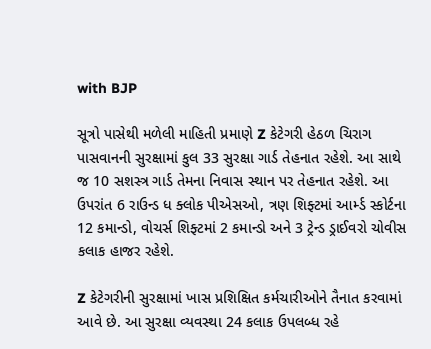with BJP

સૂત્રો પાસેથી મળેલી માહિતી પ્રમાણે Z કેટેગરી હેઠળ ચિરાગ પાસવાનની સુરક્ષામાં કુલ 33 સુરક્ષા ગાર્ડ તેહનાત રહેશે. આ સાથે જ 10 સશસ્ત્ર ગાર્ડ તેમના નિવાસ સ્થાન પર તેહનાત રહેશે. આ ઉપરાંત 6 રાઉન્ડ ધ ક્લોક પીએસઓ, ત્રણ શિફ્ટમાં આર્મ્ડ સ્કોર્ટના 12 કમાન્ડો, વોચર્સ શિફ્ટમાં 2 કમાન્ડો અને 3 ટ્રેન્ડ ડ્રાઈવરો ચોવીસ કલાક હાજર રહેશે.

Z કેટેગરીની સુરક્ષામાં ખાસ પ્રશિક્ષિત કર્મચારીઓને તૈનાત કરવામાં આવે છે. આ સુરક્ષા વ્યવસ્થા 24 કલાક ઉપલબ્ધ રહે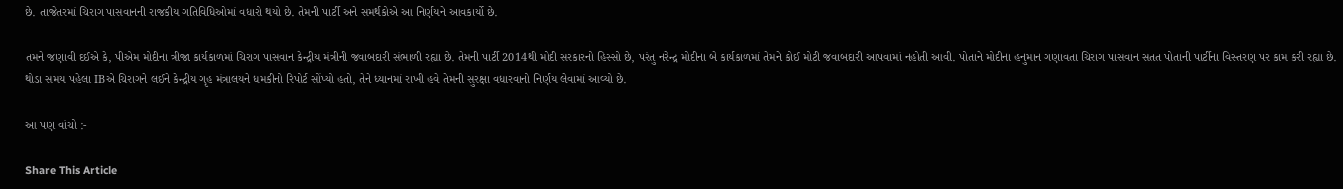છે. તાજેતરમાં ચિરાગ પાસવાનની રાજકીય ગતિવિધિઓમાં વધારો થયો છે. તેમની પાર્ટી અને સમર્થકોએ આ નિર્ણયને આવકાર્યો છે.

તમને જણાવી દઈએ કે, પીએમ મોદીના ત્રીજા કાર્યકાળમાં ચિરાગ પાસવાન કેન્દ્રીય મંત્રીની જવાબદારી સંભાળી રહ્યા છે. તેમની પાર્ટી 2014થી મોદી સરકારનો હિસ્સો છે, પરંતુ નરેન્દ્ર મોદીના બે કાર્યકાળમાં તેમને કોઈ મોટી જવાબદારી આપવામાં નહોતી આવી. પોતાને મોદીના હનુમાન ગણાવતા ચિરાગ પાસવાન સતત પોતાની પાર્ટીના વિસ્તરણ પર કામ કરી રહ્યા છે. થોડા સમય પહેલા IBએ ચિરાગને લઈને કેન્દ્રીય ગૃહ મંત્રાલયને ધમકીનો રિપોર્ટ સોંપ્યો હતો, તેને ધ્યાનમાં રાખી હવે તેમની સુરક્ષા વધારવાનો નિર્ણય લેવામાં આવ્યો છે.

આ પણ વાંચો :-

Share This Article